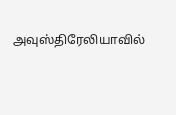அவுஸ்திரேலியாவில்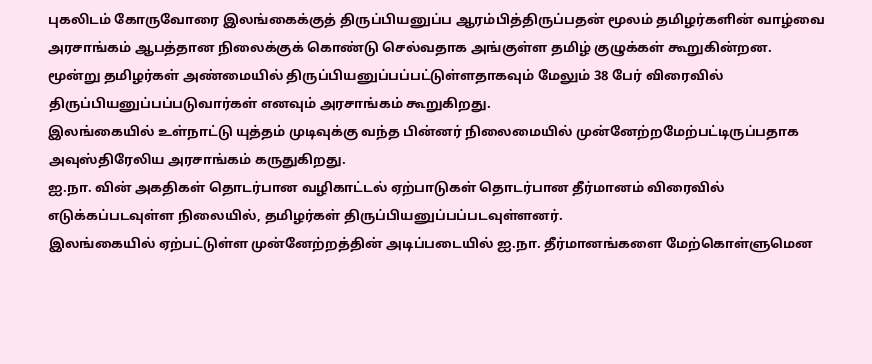புகலிடம் கோருவோரை இலங்கைக்குத் திருப்பியனுப்ப ஆரம்பித்திருப்பதன் மூலம் தமிழர்களின் வாழ்வை அரசாங்கம் ஆபத்தான நிலைக்குக் கொண்டு செல்வதாக அங்குள்ள தமிழ் குழுக்கள் கூறுகின்றன.
மூன்று தமிழர்கள் அண்மையில் திருப்பியனுப்பப்பட்டுள்ளதாகவும் மேலும் 38 பேர் விரைவில் திருப்பியனுப்பப்படுவார்கள் எனவும் அரசாங்கம் கூறுகிறது.
இலங்கையில் உள்நாட்டு யுத்தம் முடிவுக்கு வந்த பின்னர் நிலைமையில் முன்னேற்றமேற்பட்டிருப்பதாக அவுஸ்திரேலிய அரசாங்கம் கருதுகிறது.
ஐ.நா. வின் அகதிகள் தொடர்பான வழிகாட்டல் ஏற்பாடுகள் தொடர்பான தீர்மானம் விரைவில் எடுக்கப்படவுள்ள நிலையில், தமிழர்கள் திருப்பியனுப்பப்படவுள்ளனர்.
இலங்கையில் ஏற்பட்டுள்ள முன்னேற்றத்தின் அடிப்படையில் ஐ.நா. தீர்மானங்களை மேற்கொள்ளுமென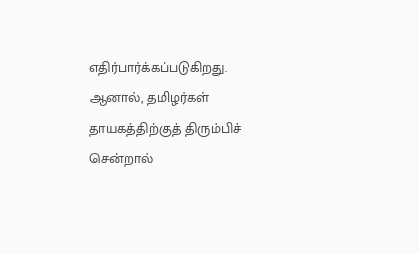எதிர்பார்க்கப்படுகிறது.
ஆனால், தமிழர்கள் தாயகத்திற்குத் திரும்பிச் சென்றால்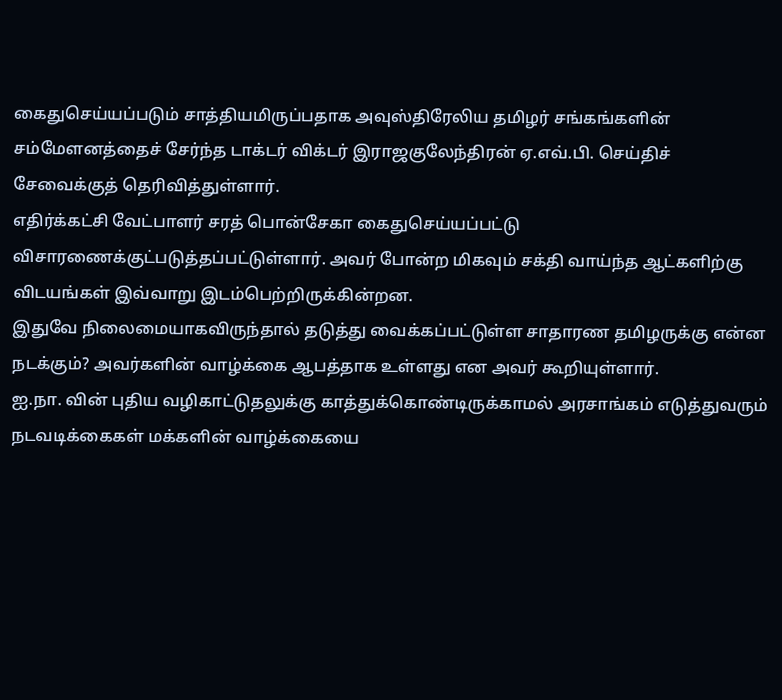கைதுசெய்யப்படும் சாத்தியமிருப்பதாக அவுஸ்திரேலிய தமிழர் சங்கங்களின் சம்மேளனத்தைச் சேர்ந்த டாக்டர் விக்டர் இராஜகுலேந்திரன் ஏ.எவ்.பி. செய்திச் சேவைக்குத் தெரிவித்துள்ளார்.
எதிர்க்கட்சி வேட்பாளர் சரத் பொன்சேகா கைதுசெய்யப்பட்டு விசாரணைக்குட்படுத்தப்பட்டுள்ளார். அவர் போன்ற மிகவும் சக்தி வாய்ந்த ஆட்களிற்கு விடயங்கள் இவ்வாறு இடம்பெற்றிருக்கின்றன.
இதுவே நிலைமையாகவிருந்தால் தடுத்து வைக்கப்பட்டுள்ள சாதாரண தமிழருக்கு என்ன நடக்கும்? அவர்களின் வாழ்க்கை ஆபத்தாக உள்ளது என அவர் கூறியுள்ளார்.
ஐ.நா. வின் புதிய வழிகாட்டுதலுக்கு காத்துக்கொண்டிருக்காமல் அரசாங்கம் எடுத்துவரும் நடவடிக்கைகள் மக்களின் வாழ்க்கையை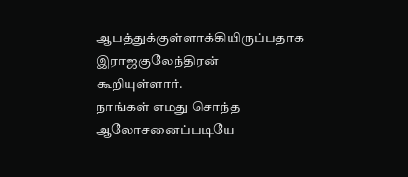ஆபத்துக்குள்ளாக்கியிருப்பதாக இராஜகுலேந்திரன் கூறியுள்ளார்.
நாங்கள் எமது சொந்த ஆலோசனைப்படியே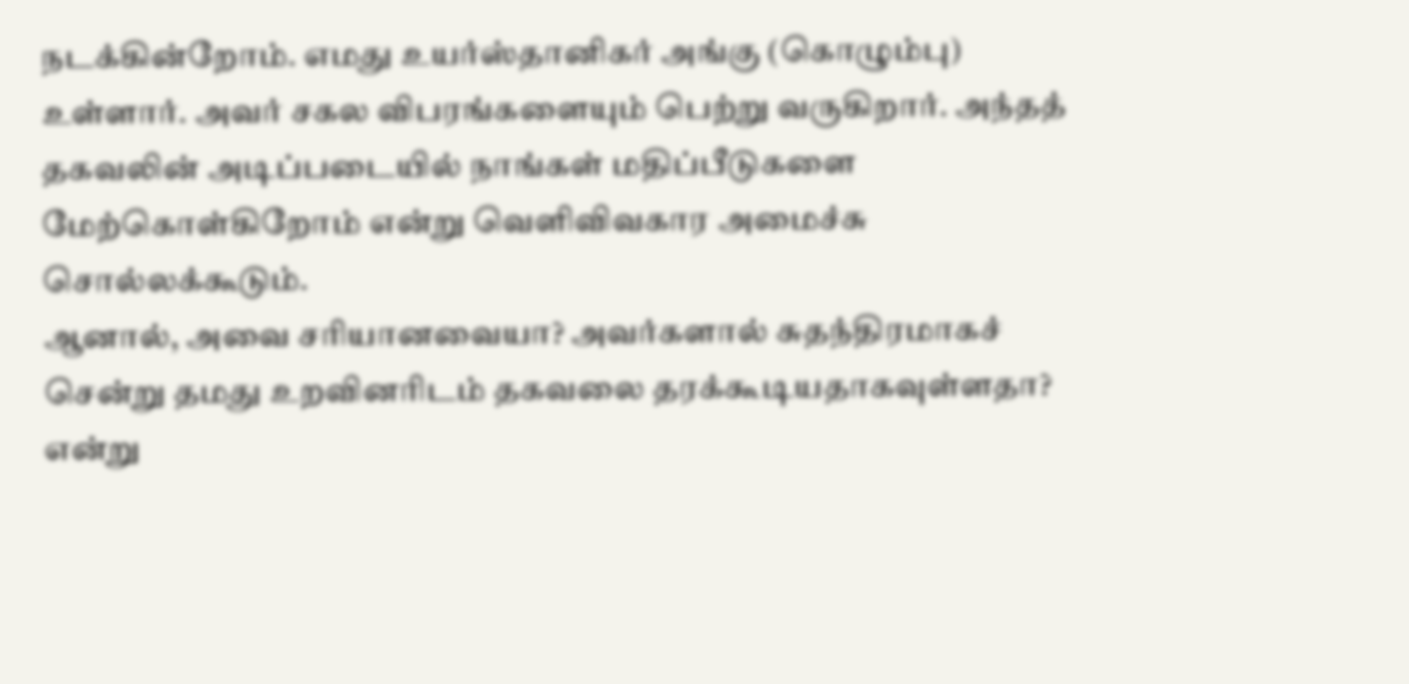நடக்கின்றோம். எமது உயர்ஸ்தானிகர் அங்கு (கொழும்பு) உள்ளார். அவர் சகல விபரங்களையும் பெற்று வருகிறார். அந்தத் தகவலின் அடிப்படையில் நாங்கள் மதிப்பீடுகளை மேற்கொள்கிறோம் என்று வெளிவிவகார அமைச்சு சொல்லக்கூடும்.
ஆனால், அவை சரியானவையா? அவர்களால் சுதந்திரமாகச் சென்று தமது உறவினரிடம் தகவலை தரக்கூடியதாகவுள்ளதா? என்று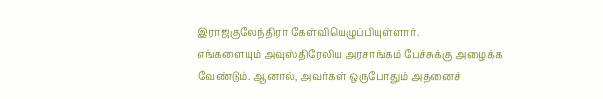இராஜகுலேந்திரா கேள்வியெழுப்பியுள்ளார்.
எங்களையும் அவுஸ்திரேலிய அரசாங்கம் பேச்சுக்கு அழைக்க வேண்டும். ஆனால், அவர்கள் ஒருபோதும் அதனைச்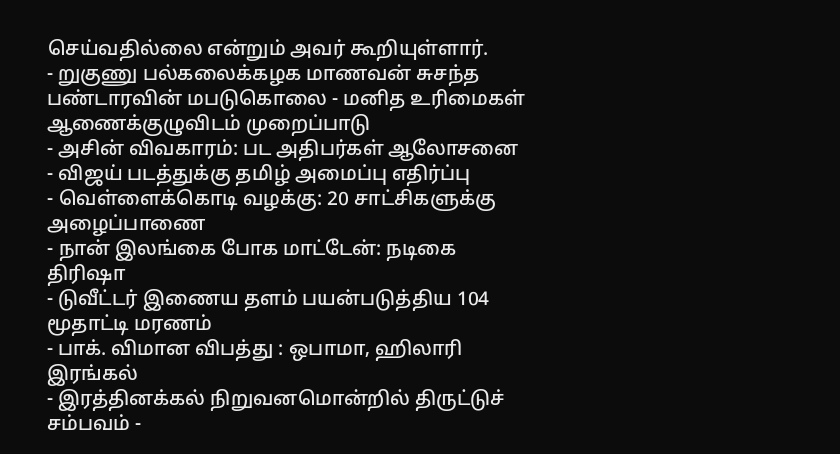செய்வதில்லை என்றும் அவர் கூறியுள்ளார்.
- றுகுணு பல்கலைக்கழக மாணவன் சுசந்த பண்டாரவின் மபடுகொலை - மனித உரிமைகள் ஆணைக்குழுவிடம் முறைப்பாடு
- அசின் விவகாரம்: பட அதிபர்கள் ஆலோசனை
- விஜய் படத்துக்கு தமிழ் அமைப்பு எதிர்ப்பு
- வெள்ளைக்கொடி வழக்கு: 20 சாட்சிகளுக்கு அழைப்பாணை
- நான் இலங்கை போக மாட்டேன்: நடிகை திரிஷா
- டுவீட்டர் இணைய தளம் பயன்படுத்திய 104 மூதாட்டி மரணம்
- பாக். விமான விபத்து : ஒபாமா, ஹிலாரி இரங்கல்
- இரத்தினக்கல் நிறுவனமொன்றில் திருட்டுச் சம்பவம் -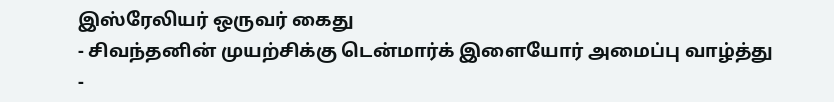இஸ்ரேலியர் ஒருவர் கைது
- சிவந்தனின் முயற்சிக்கு டென்மார்க் இளையோர் அமைப்பு வாழ்த்து
-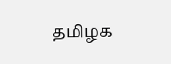தமிழக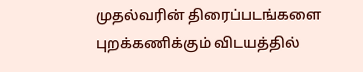முதல்வரின் திரைப்படங்களை புறக்கணிக்கும் விடயத்தில்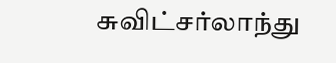சுவிட்சர்லாந்து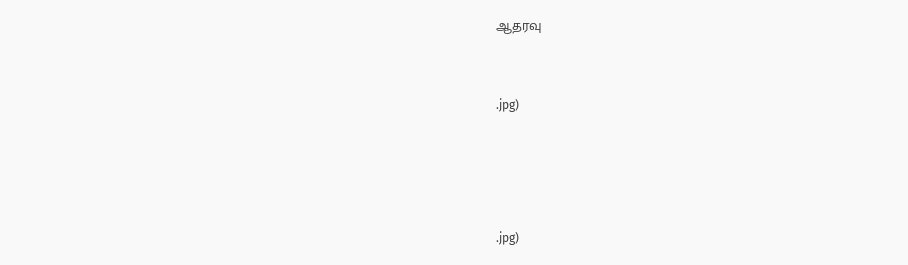ஆதரவு


.jpg)




.jpg)